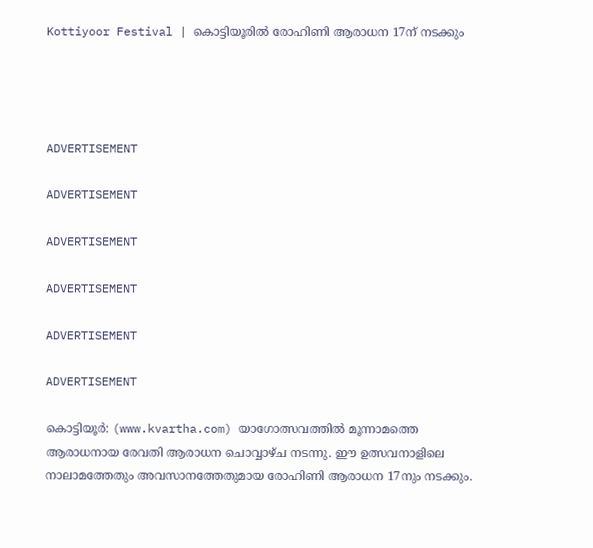Kottiyoor Festival | കൊട്ടിയൂരില്‍ രോഹിണി ആരാധന 17ന് നടക്കും




ADVERTISEMENT

ADVERTISEMENT

ADVERTISEMENT

ADVERTISEMENT

ADVERTISEMENT

ADVERTISEMENT

കൊട്ടിയൂര്‍: (www.kvartha.com) യാഗോത്സവത്തില്‍ മൂന്നാമത്തെ ആരാധനായ രേവതി ആരാധന ചൊവ്വാഴ്ച നടന്നു. ഈ ഉത്സവനാളിലെ നാലാമത്തേതും അവസാനത്തേതുമായ രോഹിണി ആരാധന 17നും നടക്കും.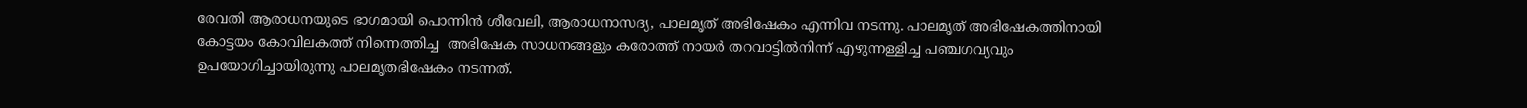രേവതി ആരാധനയുടെ ഭാഗമായി പൊന്നിന്‍ ശീവേലി, ആരാധനാസദ്യ, പാലമൃത് അഭിഷേകം എന്നിവ നടന്നു. പാലമൃത് അഭിഷേകത്തിനായി കോട്ടയം കോവിലകത്ത് നിന്നെത്തിച്ച  അഭിഷേക സാധനങ്ങളും കരോത്ത് നായര്‍ തറവാട്ടില്‍നിന്ന് എഴുന്നള്ളിച്ച പഞ്ചഗവ്യവും ഉപയോഗിച്ചായിരുന്നു പാലമൃതഭിഷേകം നടന്നത്.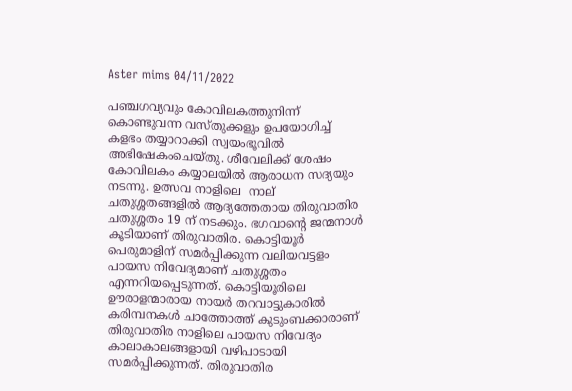Aster mims 04/11/2022

പഞ്ചഗവ്യവും കോവിലകത്തുനിന്ന് കൊണ്ടുവന്ന വസ്തുക്കളും ഉപയോഗിച്ച് കളഭം തയ്യാറാക്കി സ്വയംഭൂവില്‍ അഭിഷേകംചെയ്തു. ശീവേലിക്ക് ശേഷം കോവിലകം കയ്യാലയില്‍ ആരാധന സദ്യയും നടന്നു. ഉത്സവ നാളിലെ  നാല് ചതുശ്ശതങ്ങളില്‍ ആദ്യത്തേതായ തിരുവാതിര ചതുശ്ശതം 19 ന് നടക്കും. ഭഗവാന്റെ ജന്മനാള്‍ കൂടിയാണ് തിരുവാതിര. കൊട്ടിയൂര്‍ പെരുമാളിന് സമര്‍പ്പിക്കുന്ന വലിയവട്ടളം പായസ നിവേദ്യമാണ് ചതുശ്ശതം എന്നറിയപ്പെടുന്നത്. കൊട്ടിയൂരിലെ ഊരാളന്മാരായ നായര്‍ തറവാട്ടുകാരില്‍ കരിമ്പനകള്‍ ചാത്തോത്ത് കുടുംബക്കാരാണ് തിരുവാതിര നാളിലെ പായസ നിവേദ്യം കാലാകാലങ്ങളായി വഴിപാടായി സമര്‍പ്പിക്കുന്നത്. തിരുവാതിര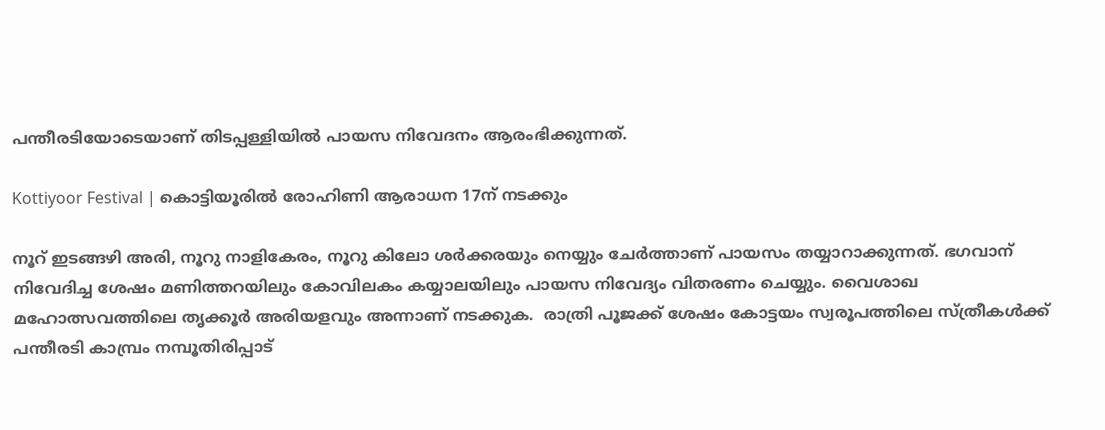പന്തീരടിയോടെയാണ് തിടപ്പള്ളിയില്‍ പായസ നിവേദനം ആരംഭിക്കുന്നത്.

Kottiyoor Festival | കൊട്ടിയൂരില്‍ രോഹിണി ആരാധന 17ന് നടക്കും

നൂറ് ഇടങ്ങഴി അരി, നൂറു നാളികേരം, നൂറു കിലോ ശര്‍ക്കരയും നെയ്യും ചേര്‍ത്താണ് പായസം തയ്യാറാക്കുന്നത്. ഭഗവാന് നിവേദിച്ച ശേഷം മണിത്തറയിലും കോവിലകം കയ്യാലയിലും പായസ നിവേദ്യം വിതരണം ചെയ്യും. വൈശാഖ മഹോത്സവത്തിലെ തൃക്കൂര്‍ അരിയളവും അന്നാണ് നടക്കുക.  രാത്രി പൂജക്ക് ശേഷം കോട്ടയം സ്വരൂപത്തിലെ സ്ത്രീകള്‍ക്ക് പന്തീരടി കാമ്പ്രം നമ്പൂതിരിപ്പാട്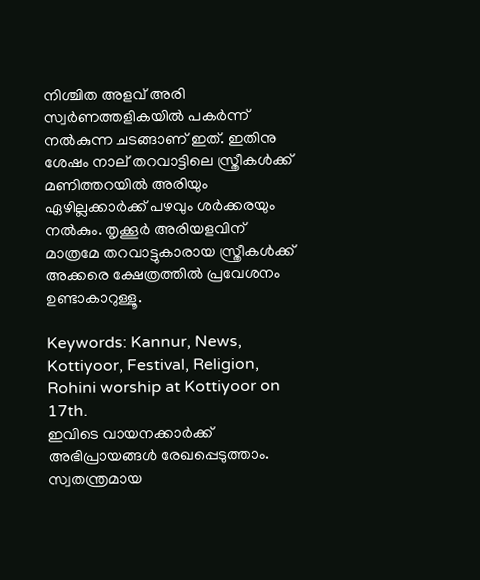നിശ്ചിത അളവ് അരി സ്വര്‍ണത്തളികയില്‍ പകര്‍ന്ന് നല്‍കുന്ന ചടങ്ങാണ് ഇത്. ഇതിനു ശേഷം നാല് തറവാട്ടിലെ സ്ത്രീകള്‍ക്ക് മണിത്തറയില്‍ അരിയും ഏഴില്ലക്കാര്‍ക്ക് പഴവും ശര്‍ക്കരയും നല്‍കും. തൃക്കൂര്‍ അരിയളവിന് മാത്രമേ തറവാട്ടുകാരായ സ്ത്രീകള്‍ക്ക് അക്കരെ ക്ഷേത്രത്തില്‍ പ്രവേശനം ഉണ്ടാകാറുള്ളൂ.

Keywords: Kannur, News, Kottiyoor, Festival, Religion, Rohini worship at Kottiyoor on 17th.
ഇവിടെ വായനക്കാർക്ക് അഭിപ്രായങ്ങൾ രേഖപ്പെടുത്താം. സ്വതന്ത്രമായ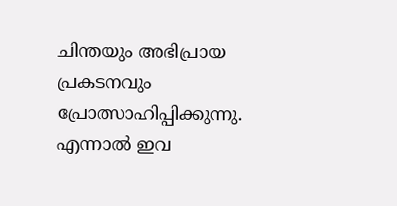ചിന്തയും അഭിപ്രായ പ്രകടനവും പ്രോത്സാഹിപ്പിക്കുന്നു. എന്നാൽ ഇവ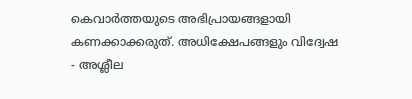കെവാർത്തയുടെ അഭിപ്രായങ്ങളായി കണക്കാക്കരുത്. അധിക്ഷേപങ്ങളും വിദ്വേഷ - അശ്ലീല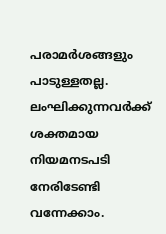പരാമർശങ്ങളും പാടുള്ളതല്ല. ലംഘിക്കുന്നവർക്ക് ശക്തമായ നിയമനടപടി നേരിടേണ്ടി വന്നേക്കാം.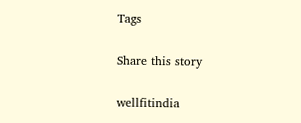Tags

Share this story

wellfitindia